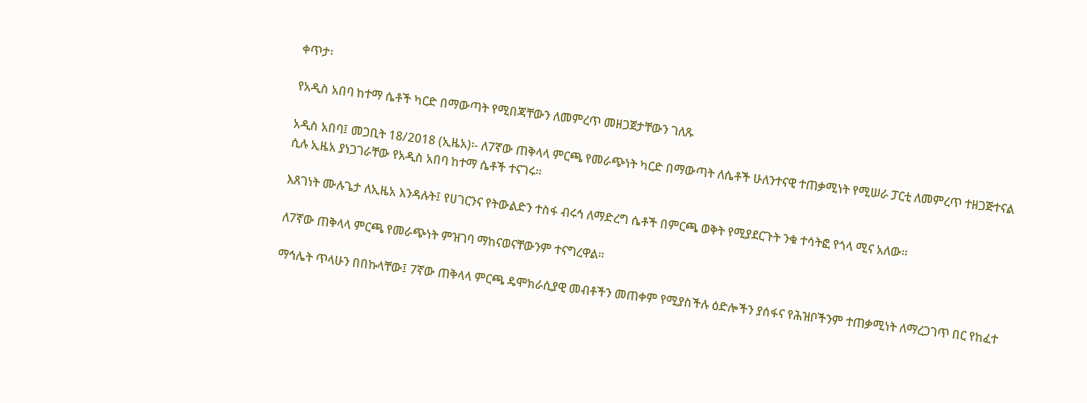ቀጥታ፡

የአዲስ አበባ ከተማ ሴቶች ካርድ በማውጣት የሚበጃቸውን ለመምረጥ መዘጋጀታቸውን ገለጹ

አዲስ አበባ፤ መጋቢት 18/2018 (ኢዜአ)፡- ለ7ኛው ጠቅላላ ምርጫ የመራጭነት ካርድ በማውጣት ለሴቶች ሁለንተናዊ ተጠቃሚነት የሚሠራ ፓርቲ ለመምረጥ ተዘጋጅተናል ሲሉ ኢዜአ ያነጋገራቸው የአዲስ አበባ ከተማ ሴቶች ተናገሩ።

እጸገነት ሙሉጌታ ለኢዜአ እንዳሉት፤ የሀገርንና የትውልድን ተስፋ ብሩኅ ለማድረግ ሴቶች በምርጫ ወቅት የሚያደርጉት ንቁ ተሳትፎ የጎላ ሚና አለው።

ለ7ኛው ጠቅላላ ምርጫ የመራጭነት ምዝገባ ማከናወናቸውንም ተናግረዋል።

ማኅሌት ጥላሁን በበኩላቸው፤ 7ኛው ጠቅላላ ምርጫ ዴሞክራሲያዊ መብቶችን መጠቀም የሚያስችሉ ዕድሎችን ያሰፋና የሕዝቦችንም ተጠቃሚነት ለማረጋገጥ በር የከፈተ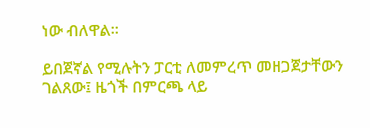ነው ብለዋል።

ይበጀኛል የሚሉትን ፓርቲ ለመምረጥ መዘጋጀታቸውን ገልጸው፤ ዜጎች በምርጫ ላይ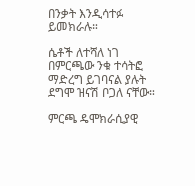በንቃት እንዲሳተፉ ይመክራሉ።

ሴቶች ለተሻለ ነገ በምርጫው ንቁ ተሳትፎ ማድረግ ይገባናል ያሉት ደግሞ ዝናሽ ቦጋለ ናቸው።

ምርጫ ዴሞክራሲያዊ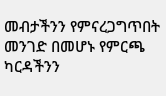መብታችንን የምናረጋግጥበት መንገድ በመሆኑ የምርጫ ካርዳችንን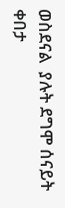ወስደናል  ያሉት ደግሞ ሰናይት ቀበታ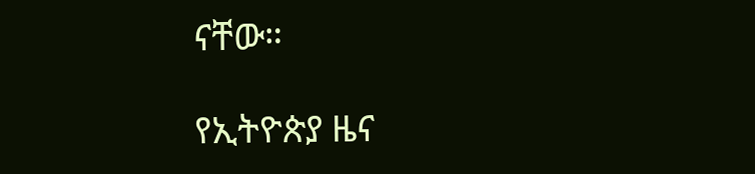ናቸው።

የኢትዮጵያ ዜና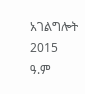አገልግሎት
2015
ዓ.ም